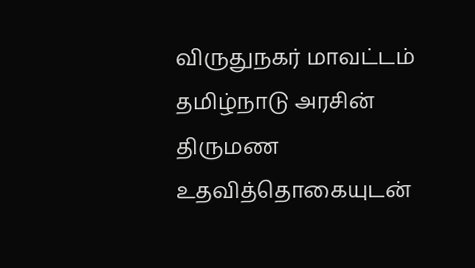விருதுநகர் மாவட்டம் தமிழ்நாடு அரசின் திருமண உதவித்தொகையுடன்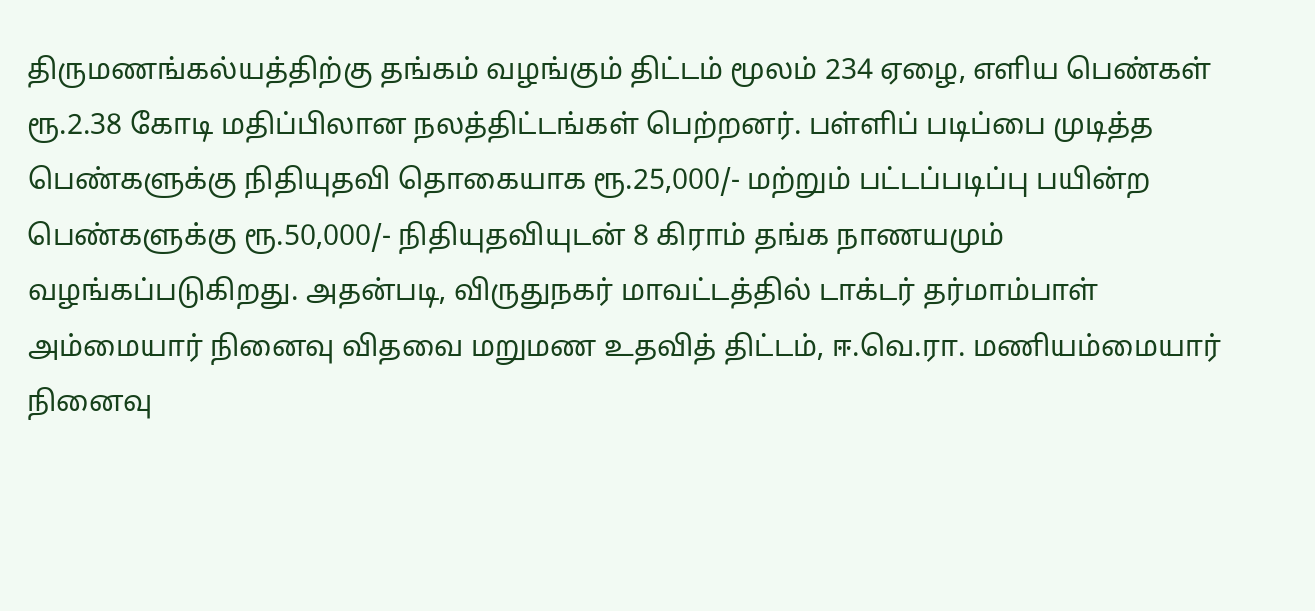திருமணங்கல்யத்திற்கு தங்கம் வழங்கும் திட்டம் மூலம் 234 ஏழை, எளிய பெண்கள் ரூ.2.38 கோடி மதிப்பிலான நலத்திட்டங்கள் பெற்றனர். பள்ளிப் படிப்பை முடித்த பெண்களுக்கு நிதியுதவி தொகையாக ரூ.25,000/- மற்றும் பட்டப்படிப்பு பயின்ற பெண்களுக்கு ரூ.50,000/- நிதியுதவியுடன் 8 கிராம் தங்க நாணயமும் வழங்கப்படுகிறது. அதன்படி, விருதுநகர் மாவட்டத்தில் டாக்டர் தர்மாம்பாள் அம்மையார் நினைவு விதவை மறுமண உதவித் திட்டம், ஈ.வெ.ரா. மணியம்மையார் நினைவு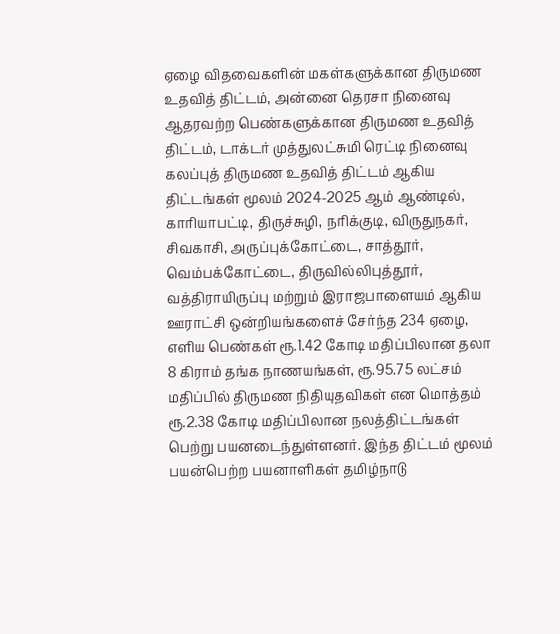ஏழை விதவைகளின் மகள்களுக்கான திருமண உதவித் திட்டம், அன்னை தெரசா நினைவு ஆதரவற்ற பெண்களுக்கான திருமண உதவித் திட்டம், டாக்டர் முத்துலட்சுமி ரெட்டி நினைவு கலப்புத் திருமண உதவித் திட்டம் ஆகிய திட்டங்கள் மூலம் 2024-2025 ஆம் ஆண்டில், காரியாபட்டி, திருச்சுழி, நரிக்குடி, விருதுநகர், சிவகாசி, அருப்புக்கோட்டை, சாத்தூர், வெம்பக்கோட்டை, திருவில்லிபுத்தூர், வத்திராயிருப்பு மற்றும் இராஜபாளையம் ஆகிய ஊராட்சி ஒன்றியங்களைச் சேர்ந்த 234 ஏழை, எளிய பெண்கள் ரூ.1.42 கோடி மதிப்பிலான தலா 8 கிராம் தங்க நாணயங்கள், ரூ.95.75 லட்சம் மதிப்பில் திருமண நிதியுதவிகள் என மொத்தம் ரூ.2.38 கோடி மதிப்பிலான நலத்திட்டங்கள் பெற்று பயனடைந்துள்ளனர். இந்த திட்டம் மூலம் பயன்பெற்ற பயனாளிகள் தமிழ்நாடு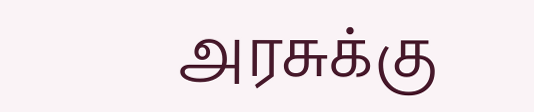அரசுக்கு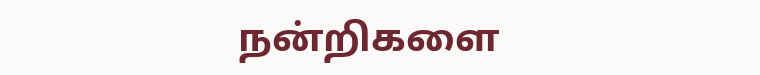நன்றிகளை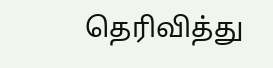தெரிவித்து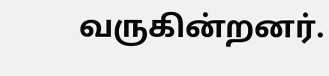வருகின்றனர்.